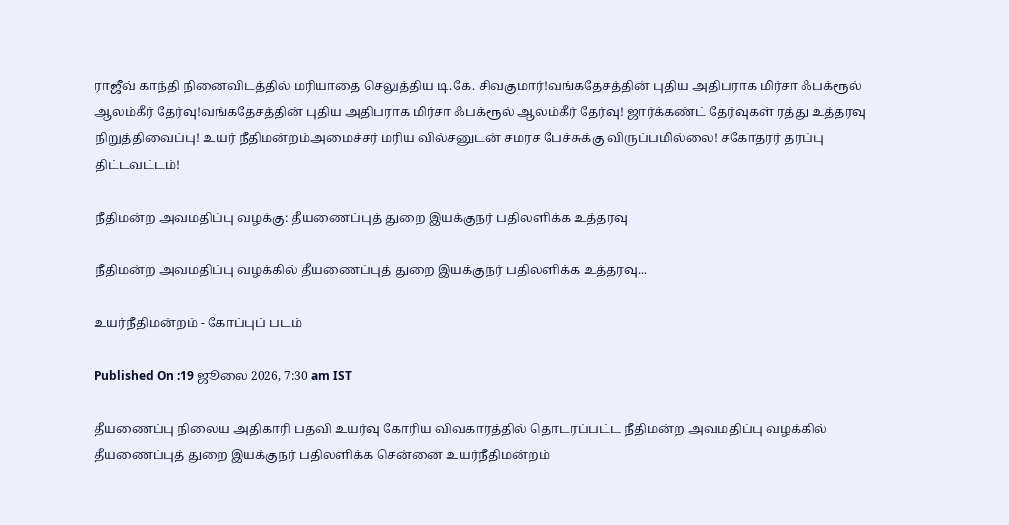ராஜீவ் காந்தி நினைவிடத்தில் மரியாதை செலுத்திய டி.கே. சிவகுமார்!வங்கதேசத்தின் புதிய அதிபராக மிர்சா ஃபக்ரூல் ஆலம்கீர் தேர்வு!வங்கதேசத்தின் புதிய அதிபராக மிர்சா ஃபக்ரூல் ஆலம்கீர் தேர்வு! ஜார்க்கண்ட் தேர்வுகள் ரத்து உத்தரவு நிறுத்திவைப்பு! உயர் நீதிமன்றம்அமைச்சர் மரிய வில்சனுடன் சமரச பேச்சுக்கு விருப்பமில்லை! சகோதரர் தரப்பு திட்டவட்டம்!

நீதிமன்ற அவமதிப்பு வழக்கு: தீயணைப்புத் துறை இயக்குநர் பதிலளிக்க உத்தரவு

நீதிமன்ற அவமதிப்பு வழக்கில் தீயணைப்புத் துறை இயக்குநர் பதிலளிக்க உத்தரவு...

உயர்நீதிமன்றம் - கோப்புப் படம்

Published On :19 ஜூலை 2026, 7:30 am IST

தீயணைப்பு நிலைய அதிகாரி பதவி உயர்வு கோரிய விவகாரத்தில் தொடரப்பட்ட நீதிமன்ற அவமதிப்பு வழக்கில் தீயணைப்புத் துறை இயக்குநர் பதிலளிக்க சென்னை உயர்நீதிமன்றம்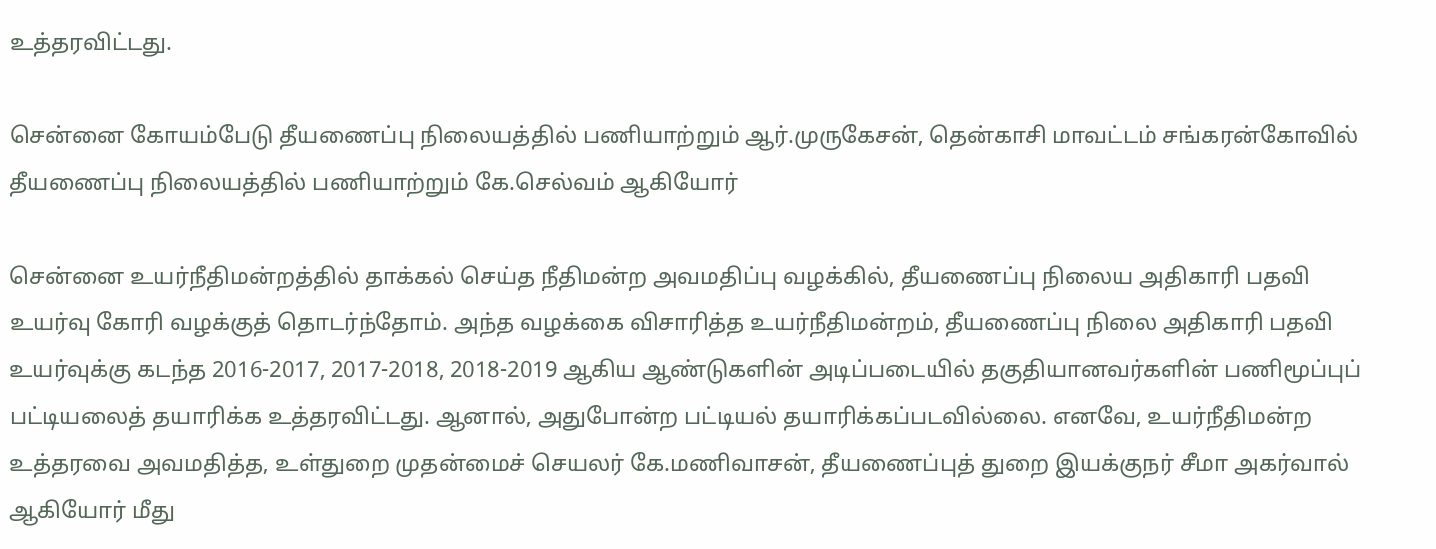உத்தரவிட்டது.

சென்னை கோயம்பேடு தீயணைப்பு நிலையத்தில் பணியாற்றும் ஆர்.முருகேசன், தென்காசி மாவட்டம் சங்கரன்கோவில் தீயணைப்பு நிலையத்தில் பணியாற்றும் கே.செல்வம் ஆகியோர்

சென்னை உயர்நீதிமன்றத்தில் தாக்கல் செய்த நீதிமன்ற அவமதிப்பு வழக்கில், தீயணைப்பு நிலைய அதிகாரி பதவி உயர்வு கோரி வழக்குத் தொடர்ந்தோம். அந்த வழக்கை விசாரித்த உயர்நீதிமன்றம், தீயணைப்பு நிலை அதிகாரி பதவி உயர்வுக்கு கடந்த 2016-2017, 2017-2018, 2018-2019 ஆகிய ஆண்டுகளின் அடிப்படையில் தகுதியானவர்களின் பணிமூப்புப் பட்டியலைத் தயாரிக்க உத்தரவிட்டது. ஆனால், அதுபோன்ற பட்டியல் தயாரிக்கப்படவில்லை. எனவே, உயர்நீதிமன்ற உத்தரவை அவமதித்த, உள்துறை முதன்மைச் செயலர் கே.மணிவாசன், தீயணைப்புத் துறை இயக்குநர் சீமா அகர்வால் ஆகியோர் மீது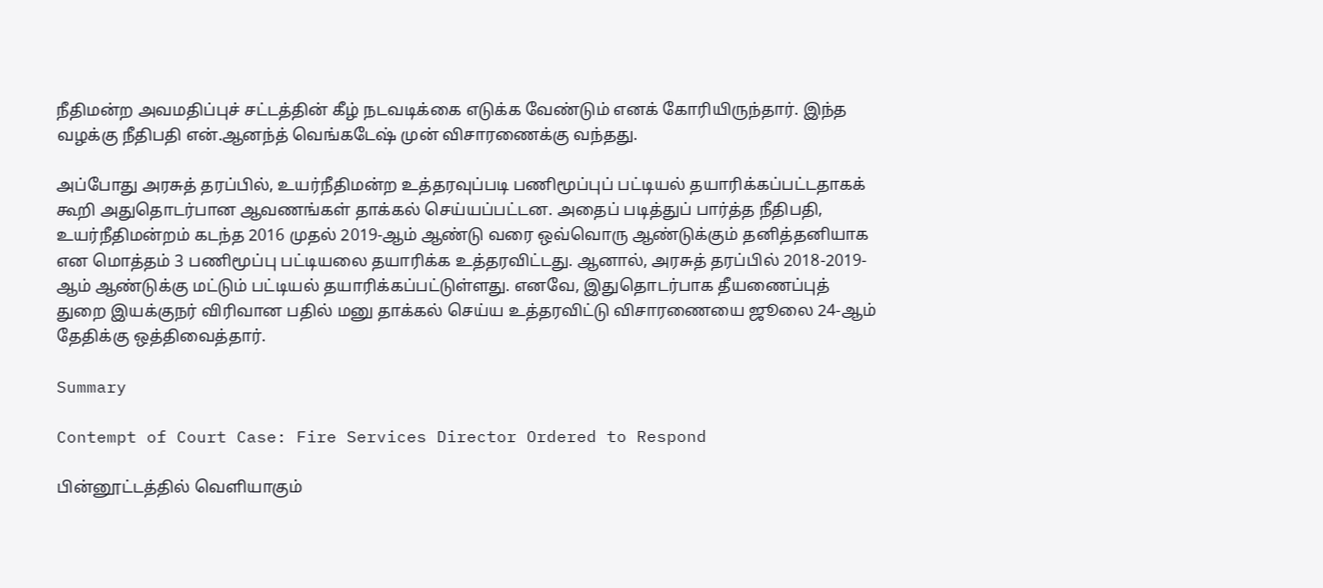நீதிமன்ற அவமதிப்புச் சட்டத்தின் கீழ் நடவடிக்கை எடுக்க வேண்டும் எனக் கோரியிருந்தார். இந்த வழக்கு நீதிபதி என்.ஆனந்த் வெங்கடேஷ் முன் விசாரணைக்கு வந்தது.

அப்போது அரசுத் தரப்பில், உயர்நீதிமன்ற உத்தரவுப்படி பணிமூப்புப் பட்டியல் தயாரிக்கப்பட்டதாகக் கூறி அதுதொடர்பான ஆவணங்கள் தாக்கல் செய்யப்பட்டன. அதைப் படித்துப் பார்த்த நீதிபதி, உயர்நீதிமன்றம் கடந்த 2016 முதல் 2019-ஆம் ஆண்டு வரை ஒவ்வொரு ஆண்டுக்கும் தனித்தனியாக என மொத்தம் 3 பணிமூப்பு பட்டியலை தயாரிக்க உத்தரவிட்டது. ஆனால், அரசுத் தரப்பில் 2018-2019-ஆம் ஆண்டுக்கு மட்டும் பட்டியல் தயாரிக்கப்பட்டுள்ளது. எனவே, இதுதொடர்பாக தீயணைப்புத் துறை இயக்குநர் விரிவான பதில் மனு தாக்கல் செய்ய உத்தரவிட்டு விசாரணையை ஜூலை 24-ஆம் தேதிக்கு ஒத்திவைத்தார்.

Summary

Contempt of Court Case: Fire Services Director Ordered to Respond

பின்னூட்டத்தில் வெளியாகும்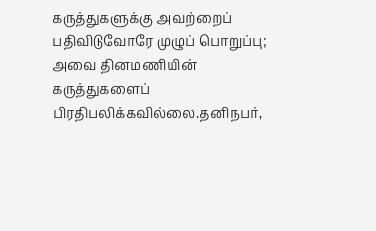கருத்துகளுக்கு அவற்றைப் பதிவிடுவோரே முழுப் பொறுப்பு; அவை தினமணியின் கருத்துகளைப் பிரதிபலிக்கவில்லை.தனிநபர்,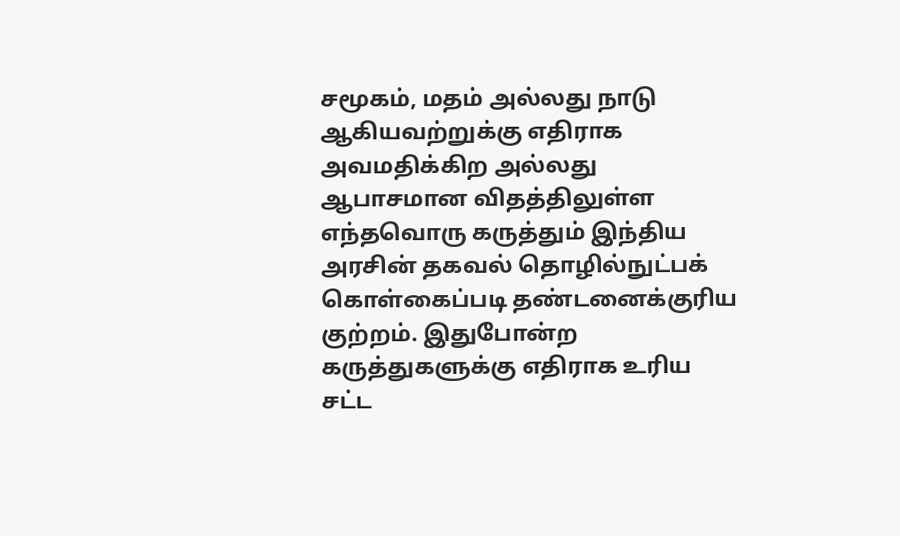சமூகம், மதம் அல்லது நாடு ஆகியவற்றுக்கு எதிராக அவமதிக்கிற அல்லது ஆபாசமான விதத்திலுள்ள எந்தவொரு கருத்தும் இந்திய அரசின் தகவல் தொழில்நுட்பக் கொள்கைப்படி தண்டனைக்குரிய குற்றம். இதுபோன்ற கருத்துகளுக்கு எதிராக உரிய சட்ட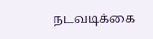நடவடிக்கை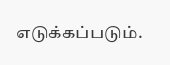எடுக்கப்படும்.